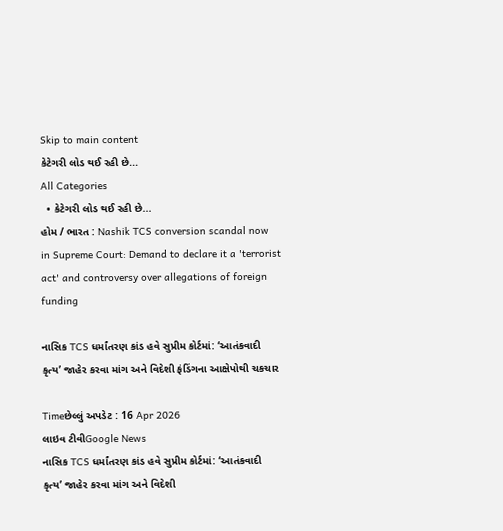Skip to main content
કેટેગરી લોડ થઈ રહી છે...
All Categories
  • કેટેગરી લોડ થઈ રહી છે...
હોમ / ભારત : Nashik TCS conversion scandal now in Supreme Court: Demand to declare it a 'terrorist act' and controversy over allegations of foreign funding

નાસિક TCS ધર્માંતરણ કાંડ હવે સુપ્રીમ કોર્ટમાં: ‘આતંકવાદી કૃત્ય’ જાહેર કરવા માંગ અને વિદેશી ફંડિંગના આક્ષેપોથી ચકચાર

Timeછેલ્લું અપડેટ : 16 Apr 2026
લાઇવ ટીવીGoogle News
નાસિક TCS ધર્માંતરણ કાંડ હવે સુપ્રીમ કોર્ટમાં: ‘આતંકવાદી કૃત્ય’ જાહેર કરવા માંગ અને વિદેશી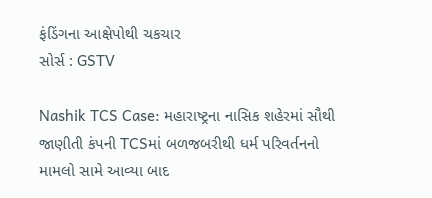ફંડિંગના આક્ષેપોથી ચકચાર
સોર્સ : GSTV

Nashik TCS Case: મહારાષ્ટ્રના નાસિક શહેરમાં સૌથી જાણીતી કંપની TCSમાં બળજબરીથી ધર્મ પરિવર્તનનો મામલો સામે આવ્યા બાદ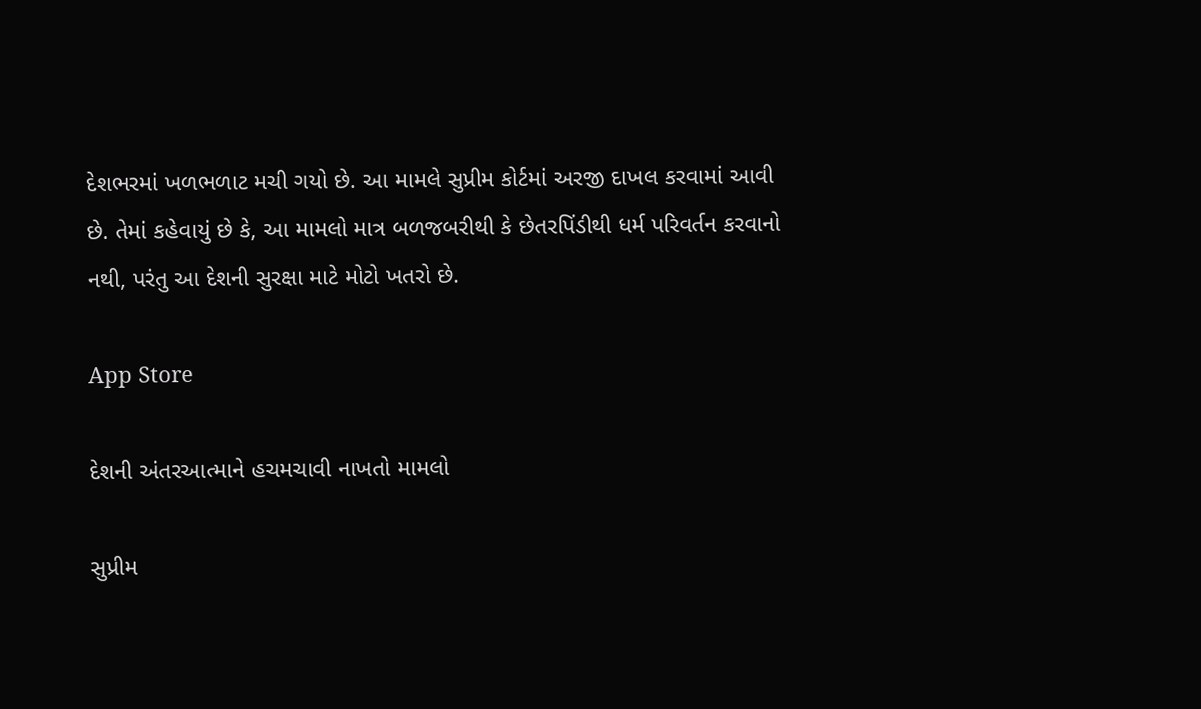દેશભરમાં ખળભળાટ મચી ગયો છે. આ મામલે સુપ્રીમ કોર્ટમાં અરજી દાખલ કરવામાં આવી છે. તેમાં કહેવાયું છે કે, આ મામલો માત્ર બળજબરીથી કે છેતરપિંડીથી ધર્મ પરિવર્તન કરવાનો નથી, પરંતુ આ દેશની સુરક્ષા માટે મોટો ખતરો છે.

App Store

દેશની અંતરઆત્માને હચમચાવી નાખતો મામલો

સુપ્રીમ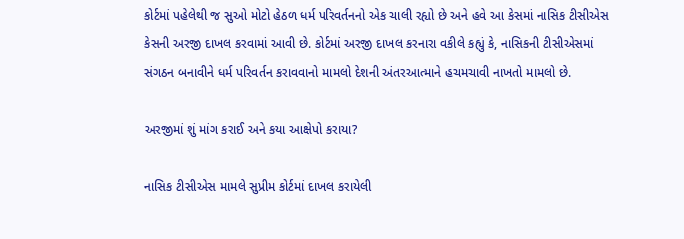કોર્ટમાં પહેલેથી જ સુઓ મોટો હેઠળ ધર્મ પરિવર્તનનો એક ચાલી રહ્યો છે અને હવે આ કેસમાં નાસિક ટીસીએસ કેસની અરજી દાખલ કરવામાં આવી છે. કોર્ટમાં અરજી દાખલ કરનારા વકીલે કહ્યું કે, નાસિકની ટીસીએસમાં સંગઠન બનાવીને ધર્મ પરિવર્તન કરાવવાનો મામલો દેશની અંતરઆત્માને હચમચાવી નાખતો મામલો છે.

અરજીમાં શું માંગ કરાઈ અને કયા આક્ષેપો કરાયા?

નાસિક ટીસીએસ મામલે સુપ્રીમ કોર્ટમાં દાખલ કરાયેલી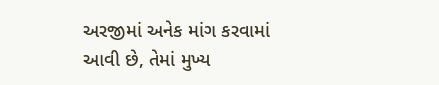અરજીમાં અનેક માંગ કરવામાં આવી છે, તેમાં મુખ્ય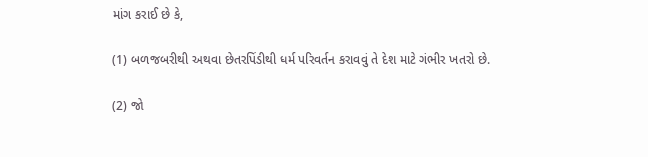માંગ કરાઈ છે કે,

(1) બળજબરીથી અથવા છેતરપિંડીથી ધર્મ પરિવર્તન કરાવવું તે દેશ માટે ગંભીર ખતરો છે.

(2) જો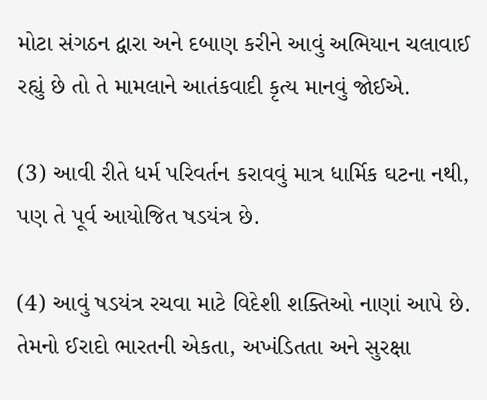મોટા સંગઠન દ્વારા અને દબાણ કરીને આવું અભિયાન ચલાવાઈ રહ્યું છે તો તે મામલાને આતંકવાદી કૃત્ય માનવું જોઈએ.

(3) આવી રીતે ધર્મ પરિવર્તન કરાવવું માત્ર ધાર્મિક ઘટના નથી, પણ તે પૂર્વ આયોજિત ષડયંત્ર છે.

(4) આવું ષડયંત્ર રચવા માટે વિદેશી શક્તિઓ નાણાં આપે છે. તેમનો ઈરાદો ભારતની એકતા, અખંડિતતા અને સુરક્ષા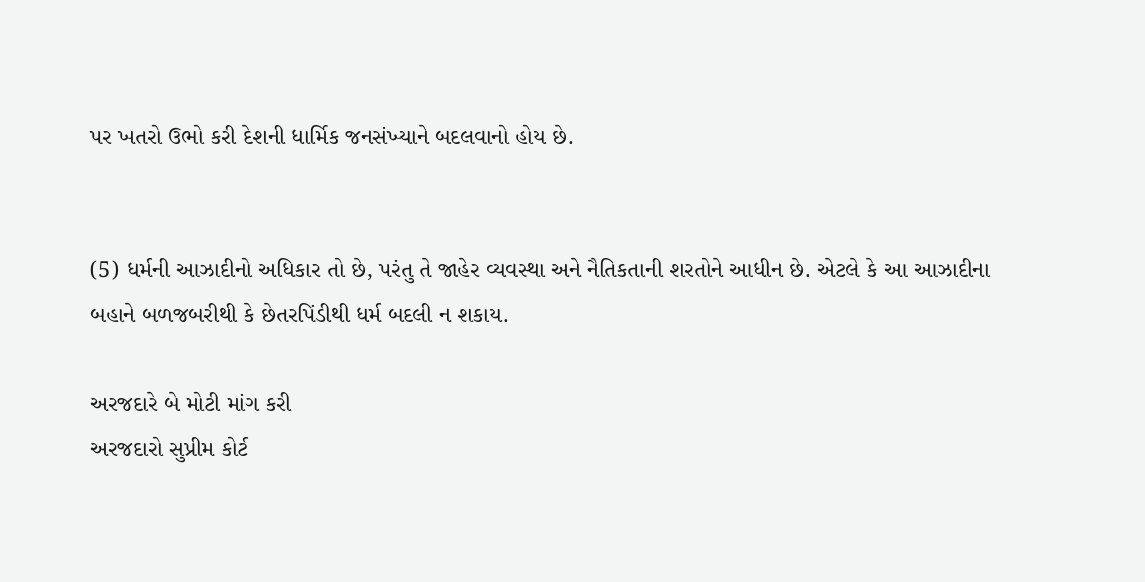પર ખતરો ઉભો કરી દેશની ધાર્મિક જનસંખ્યાને બદલવાનો હોય છે.


(5) ધર્મની આઝાદીનો અધિકાર તો છે, પરંતુ તે જાહેર વ્યવસ્થા અને નૈતિકતાની શરતોને આધીન છે. એટલે કે આ આઝાદીના બહાને બળજબરીથી કે છેતરપિંડીથી ધર્મ બદલી ન શકાય.

અરજદારે બે મોટી માંગ કરી
અરજદારો સુપ્રીમ કોર્ટ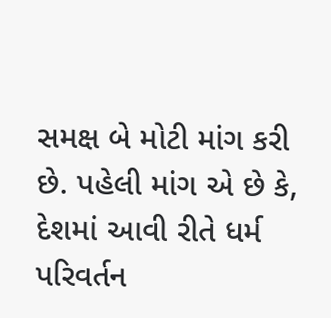સમક્ષ બે મોટી માંગ કરી છે. પહેલી માંગ એ છે કે, દેશમાં આવી રીતે ધર્મ પરિવર્તન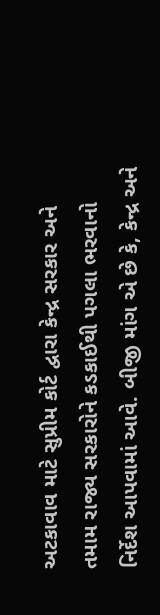અટકાવાવ માટે સુપ્રીમ કોર્ટ દ્વારા કેન્દ્ર સરકાર અને તમામ રાજ્ય સરકારોને કડકાઈથી પગલા ભરવાનો નિર્દેશ આપવામાં આવે. બીજી માંગ એ છે કે, કેન્દ્ર અને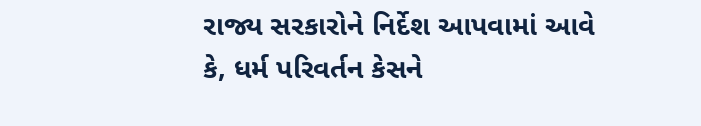રાજ્ય સરકારોને નિર્દેશ આપવામાં આવે કે, ધર્મ પરિવર્તન કેસને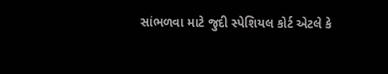સાંભળવા માટે જુદી સ્પેશિયલ કોર્ટ એટલે કે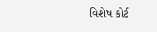વિશેષ કોર્ટ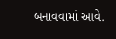બનાવવામાં આવે.